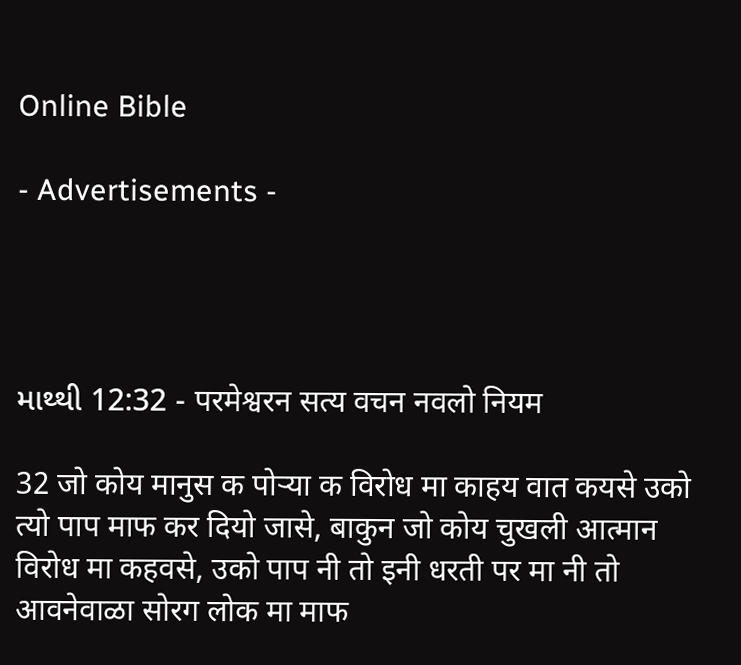Online Bible

- Advertisements -




માથ્થી 12:32 - परमेश्वरन सत्य वचन नवलो नियम

32 जो कोय मानुस क पोर्‍या क विरोध मा काहय वात कयसे उको त्यो पाप माफ कर दियो जासे, बाकुन जो कोय चुखली आत्मान विरोध मा कहवसे, उको पाप नी तो इनी धरती पर मा नी तो आवनेवाळा सोरग लोक मा माफ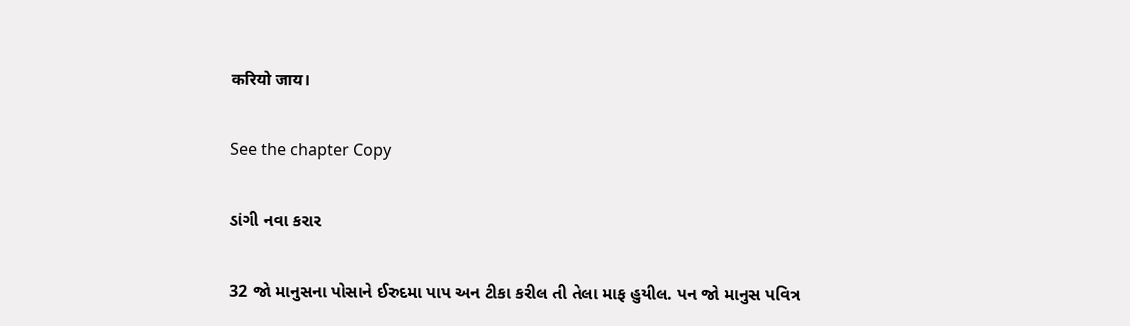करियो जाय।

See the chapter Copy

ડાંગી નવા કરાર

32 જો માનુસના પોસાને ઈરુદમા પાપ અન ટીકા કરીલ તી તેલા માફ હુયીલ. પન જો માનુસ પવિત્ર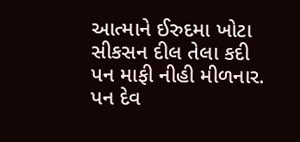આત્માને ઈરુદમા ખોટા સીકસન દીલ તેલા કદી પન માફી નીહી મીળનાર. પન દેવ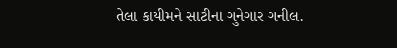તેલા કાયીમને સાટીના ગુનેગાર ગનીલ.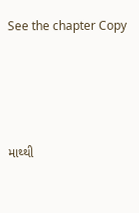See the chapter Copy




માથ્થી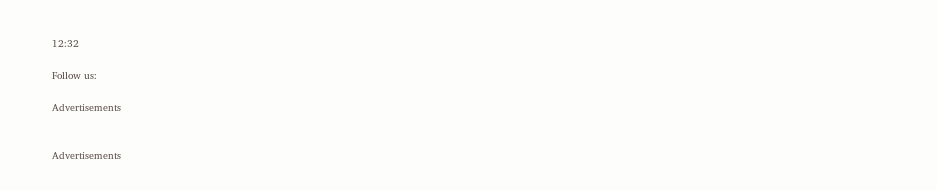12:32

Follow us:

Advertisements


Advertisements